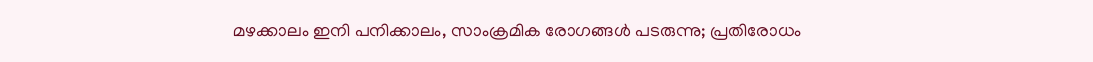മഴക്കാലം ഇനി പനിക്കാലം, സാംക്രമിക രോഗങ്ങള്‍ പടരുന്നു; പ്രതിരോധം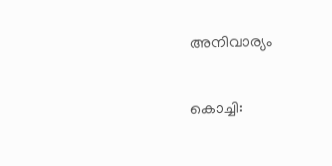അനിവാര്യം


കൊച്ചി: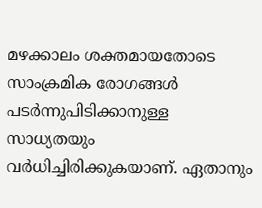മഴക്കാലം ശക്തമായതോടെ സാംക്രമിക രോഗങ്ങള്‍ പടർന്നുപിടിക്കാനുള്ള സാധ്യതയും വർധിച്ചിരിക്കുകയാണ്. ഏതാനും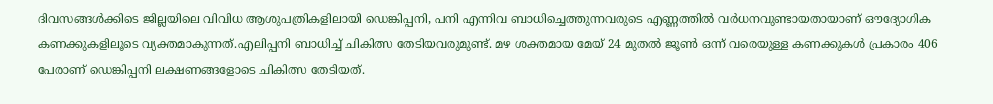ദിവസങ്ങള്‍ക്കിടെ ജില്ലയിലെ വിവിധ ആശുപത്രികളിലായി ഡെങ്കിപ്പനി, പനി എന്നിവ ബാധിച്ചെത്തുന്നവരുടെ എണ്ണത്തില്‍ വർധനവുണ്ടായതായാണ് ഔദ്യോഗിക കണക്കുകളിലൂടെ വ്യക്തമാകുന്നത്.എലിപ്പനി ബാധിച്ച്‌ ചികിത്സ തേടിയവരുമുണ്ട്. മഴ ശക്തമായ മേയ് 24 മുതല്‍ ജൂണ്‍ ഒന്ന് വരെയുള്ള കണക്കുകള്‍ പ്രകാരം 406 പേരാണ് ഡെങ്കിപ്പനി ലക്ഷണങ്ങളോടെ ചികിത്സ തേടിയത്.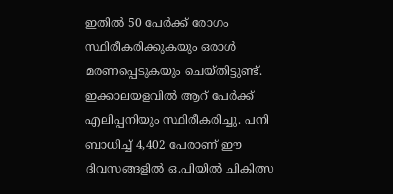ഇതില്‍ 50 പേർക്ക് രോഗം സ്ഥിരീകരിക്കുകയും ഒരാള്‍ മരണപ്പെടുകയും ചെയ്തിട്ടുണ്ട്. ഇക്കാലയളവില്‍ ആറ് പേർക്ക് എലിപ്പനിയും സ്ഥിരീകരിച്ചു. പനി ബാധിച്ച്‌ 4,402 പേരാണ് ഈ ദിവസങ്ങളില്‍ ഒ.പിയില്‍ ചികിത്സ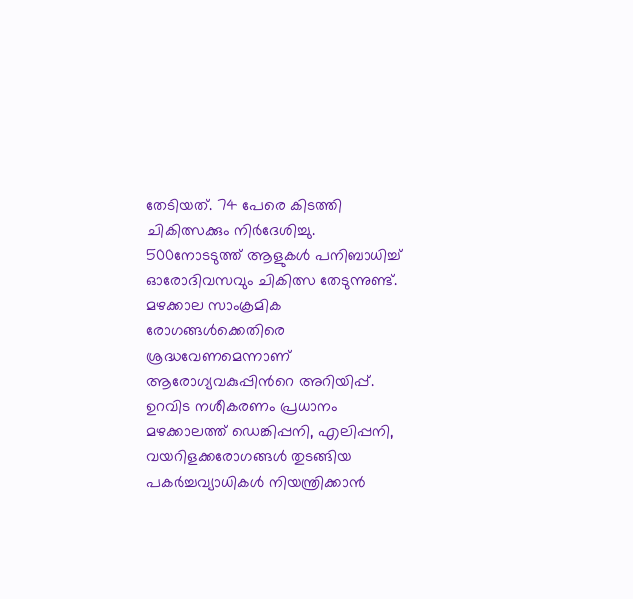തേടിയത്. 74 പേരെ കിടത്തി ചികിത്സക്കും നിർദേശിച്ചു. 500നോടടുത്ത് ആളുകള്‍ പനിബാധിച്ച്‌ ഓരോദിവസവും ചികിത്സ തേടുന്നുണ്ട്. മഴക്കാല സാംക്രമിക രോഗങ്ങള്‍ക്കെതിരെ ശ്രദ്ധവേണമെന്നാണ് ആരോഗ്യവകുപ്പിന്‍റെ അറിയിപ്പ്.
ഉറവിട നശീകരണം പ്രധാനം
മഴക്കാലത്ത് ഡെങ്കിപ്പനി, എലിപ്പനി, വയറിളക്കരോഗങ്ങള്‍ തുടങ്ങിയ പകർച്ചവ്യാധികള്‍ നിയന്ത്രിക്കാൻ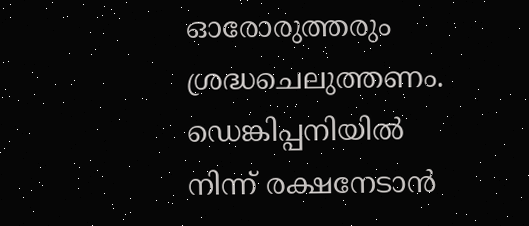ഓരോരുത്തരും ശ്രദ്ധചെലുത്തണം. ഡെങ്കിപ്പനിയില്‍ നിന്ന് രക്ഷനേടാൻ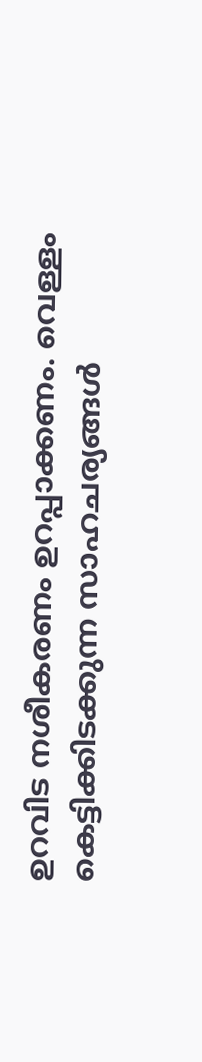ഉറവിട നശീകരണം ഉറപ്പാക്കണം. വെള്ളം കെട്ടിക്കിടക്കുന്ന സാഹചര്യങ്ങള്‍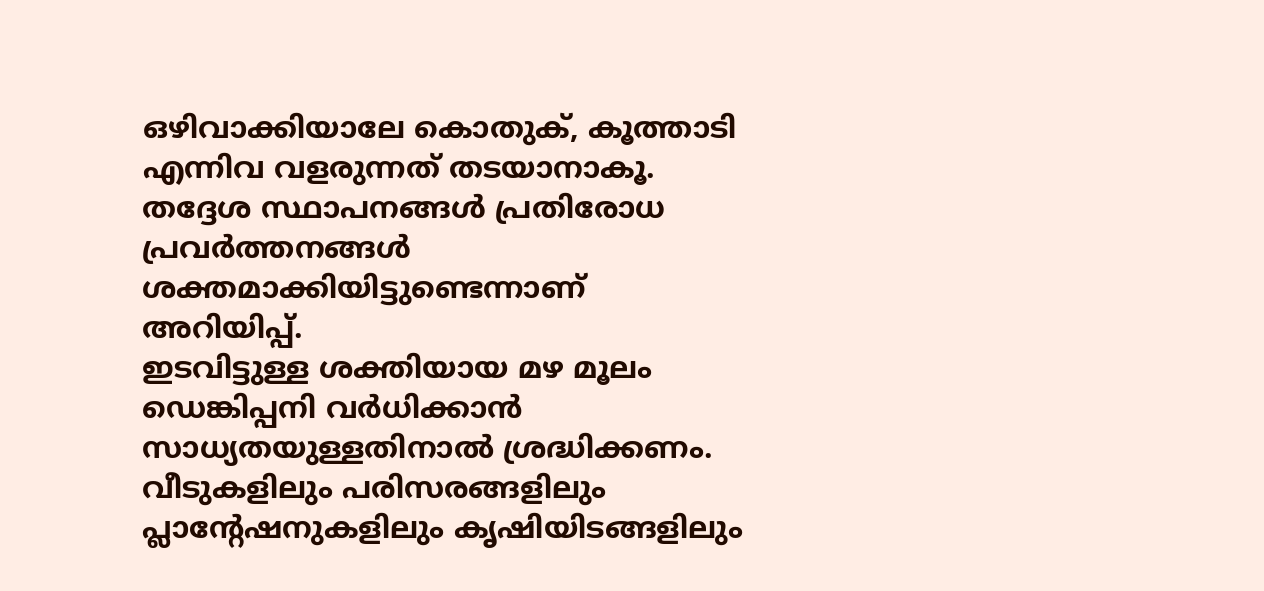ഒഴിവാക്കിയാലേ കൊതുക്, കൂത്താടി എന്നിവ വളരുന്നത് തടയാനാകൂ. തദ്ദേശ സ്ഥാപനങ്ങള്‍ പ്രതിരോധ പ്രവര്‍ത്തനങ്ങള്‍ ശക്തമാക്കിയിട്ടുണ്ടെന്നാണ് അറിയിപ്പ്.
ഇടവിട്ടുള്ള ശക്തിയായ മഴ മൂലം ഡെങ്കിപ്പനി വര്‍ധിക്കാന്‍ സാധ്യതയുള്ളതിനാല്‍ ശ്രദ്ധിക്കണം. വീടുകളിലും പരിസരങ്ങളിലും പ്ലാന്റേഷനുകളിലും കൃഷിയിടങ്ങളിലും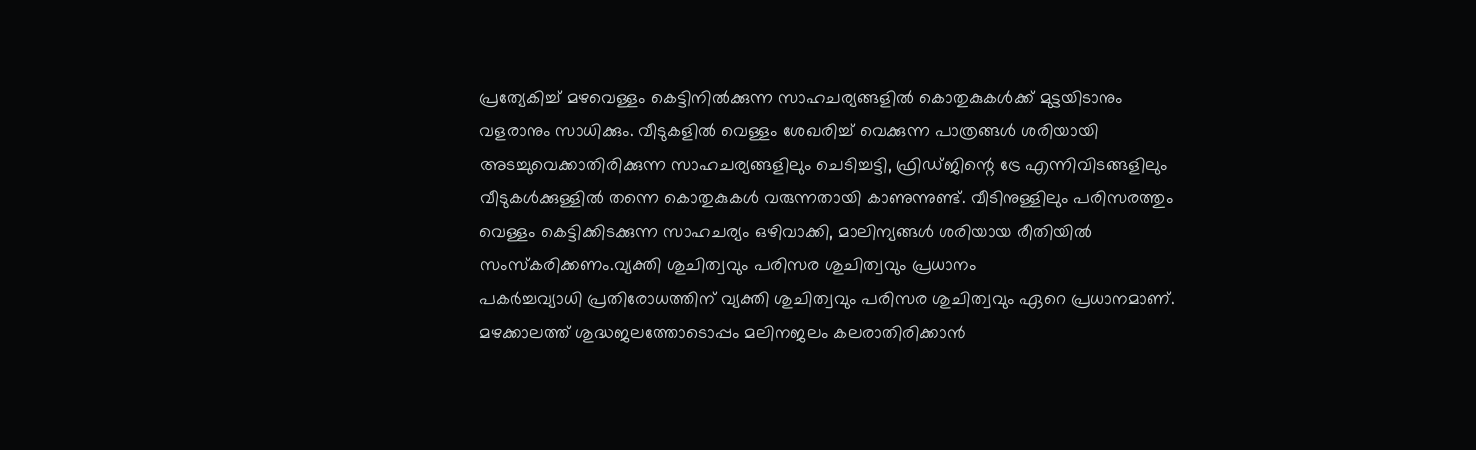പ്രത്യേകിച്ച്‌ മഴവെള്ളം കെട്ടിനില്‍ക്കുന്ന സാഹചര്യങ്ങളില്‍ കൊതുകുകള്‍ക്ക് മുട്ടയിടാനും വളരാനും സാധിക്കും. വീടുകളില്‍ വെള്ളം ശേഖരിച്ച്‌ വെക്കുന്ന പാത്രങ്ങള്‍ ശരിയായി അടച്ചുവെക്കാതിരിക്കുന്ന സാഹചര്യങ്ങളിലും ചെടിച്ചട്ടി, ഫ്രിഡ്ജിന്റെ ട്രേ എന്നിവിടങ്ങളിലും വീടുകള്‍ക്കുള്ളില്‍ തന്നെ കൊതുകുകള്‍ വരുന്നതായി കാണുന്നുണ്ട്. വീടിനുള്ളിലും പരിസരത്തും വെള്ളം കെട്ടിക്കിടക്കുന്ന സാഹചര്യം ഒഴിവാക്കി, മാലിന്യങ്ങള്‍ ശരിയായ രീതിയില്‍ സംസ്‌കരിക്കണം.വ്യക്തി ശുചിത്വവും പരിസര ശുചിത്വവും പ്രധാനം
പകർച്ചവ്യാധി പ്രതിരോധത്തിന് വ്യക്തി ശുചിത്വവും പരിസര ശുചിത്വവും ഏറെ പ്രധാനമാണ്. മഴക്കാലത്ത് ശുദ്ധജലത്തോടൊപ്പം മലിനജലം കലരാതിരിക്കാന്‍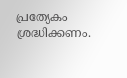പ്രത്യേകം ശ്രദ്ധിക്കണം.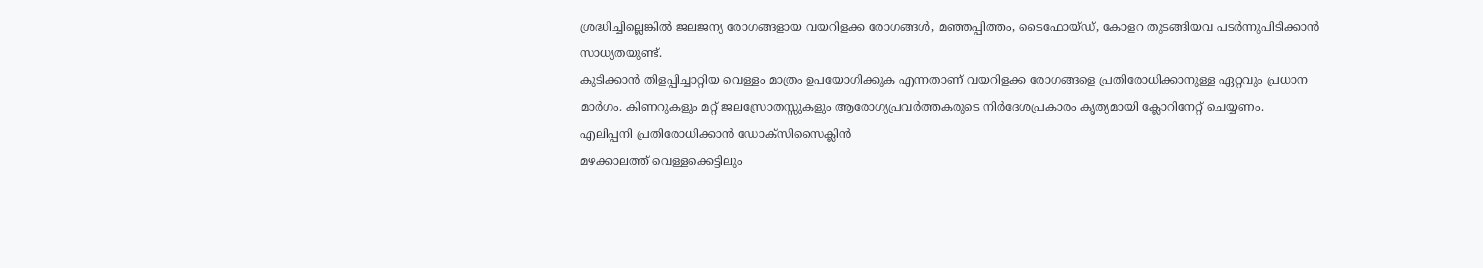ശ്രദ്ധിച്ചില്ലെങ്കില്‍ ജലജന്യ രോഗങ്ങളായ വയറിളക്ക രോഗങ്ങള്‍, മഞ്ഞപ്പിത്തം, ടൈഫോയ്ഡ്, കോളറ തുടങ്ങിയവ പടര്‍ന്നുപിടിക്കാന്‍ സാധ്യതയുണ്ട്.
കുടിക്കാൻ തിളപ്പിച്ചാറ്റിയ വെള്ളം മാത്രം ഉപയോഗിക്കുക എന്നതാണ് വയറിളക്ക രോഗങ്ങളെ പ്രതിരോധിക്കാനുള്ള ഏറ്റവും പ്രധാന മാര്‍ഗം. കിണറുകളും മറ്റ് ജലസ്രോതസ്സുകളും ആരോഗ്യപ്രവർത്തകരുടെ നിർദേശപ്രകാരം കൃത്യമായി ക്ലോറിനേറ്റ് ചെയ്യണം.
എലിപ്പനി പ്രതിരോധിക്കാൻ ഡോക്‌സിസൈക്ലിന്‍
മഴക്കാലത്ത് വെള്ളക്കെട്ടിലും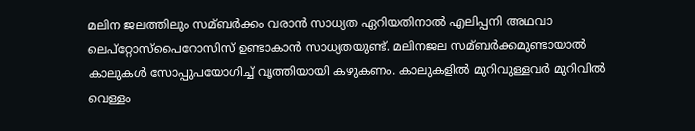മലിന ജലത്തിലും സമ്ബർക്കം വരാൻ സാധ്യത ഏറിയതിനാല്‍ എലിപ്പനി അഥവാ ലെപ്‌റ്റോസ്‌പൈറോസിസ് ഉണ്ടാകാന്‍ സാധ്യതയുണ്ട്. മലിനജല സമ്ബർക്കമുണ്ടായാല്‍ കാലുകള്‍ സോപ്പുപയോഗിച്ച്‌ വൃത്തിയായി കഴുകണം. കാലുകളില്‍ മുറിവുള്ളവർ മുറിവില്‍ വെള്ളം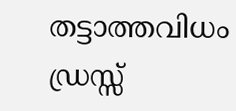തട്ടാത്തവിധം ഡ്രസ്സ്‌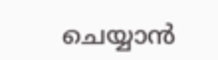ചെയ്യാൻ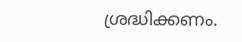ശ്രദ്ധിക്കണം.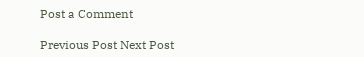Post a Comment

Previous Post Next Post